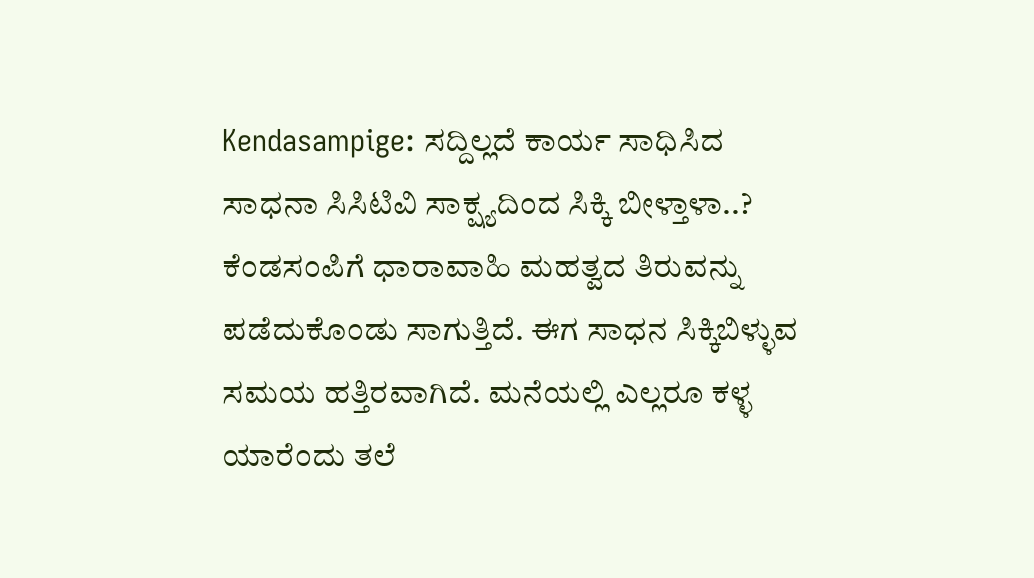Kendasampige: ಸದ್ದಿಲ್ಲದೆ ಕಾರ್ಯ ಸಾಧಿಸಿದ ಸಾಧನಾ ಸಿಸಿಟಿವಿ ಸಾಕ್ಷ್ಯದಿಂದ ಸಿಕ್ಕಿ ಬೀಳ್ತಾಳಾ..?
ಕೆಂಡಸಂಪಿಗೆ ಧಾರಾವಾಹಿ ಮಹತ್ವದ ತಿರುವನ್ನು ಪಡೆದುಕೊಂಡು ಸಾಗುತ್ತಿದೆ. ಈಗ ಸಾಧನ ಸಿಕ್ಕಿಬಿಳ್ಳುವ ಸಮಯ ಹತ್ತಿರವಾಗಿದೆ. ಮನೆಯಲ್ಲಿ ಎಲ್ಲರೂ ಕಳ್ಳ ಯಾರೆಂದು ತಲೆ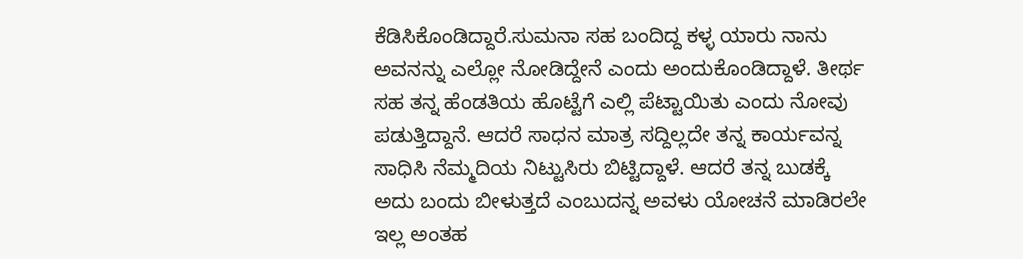ಕೆಡಿಸಿಕೊಂಡಿದ್ದಾರೆ.ಸುಮನಾ ಸಹ ಬಂದಿದ್ದ ಕಳ್ಳ ಯಾರು ನಾನು ಅವನನ್ನು ಎಲ್ಲೋ ನೋಡಿದ್ದೇನೆ ಎಂದು ಅಂದುಕೊಂಡಿದ್ದಾಳೆ. ತೀರ್ಥ ಸಹ ತನ್ನ ಹೆಂಡತಿಯ ಹೊಟ್ಟೆಗೆ ಎಲ್ಲಿ ಪೆಟ್ಟಾಯಿತು ಎಂದು ನೋವು ಪಡುತ್ತಿದ್ದಾನೆ. ಆದರೆ ಸಾಧನ ಮಾತ್ರ ಸದ್ದಿಲ್ಲದೇ ತನ್ನ ಕಾರ್ಯವನ್ನ ಸಾಧಿಸಿ ನೆಮ್ಮದಿಯ ನಿಟ್ಟುಸಿರು ಬಿಟ್ಟಿದ್ದಾಳೆ. ಆದರೆ ತನ್ನ ಬುಡಕ್ಕೆ ಅದು ಬಂದು ಬೀಳುತ್ತದೆ ಎಂಬುದನ್ನ ಅವಳು ಯೋಚನೆ ಮಾಡಿರಲೇ ಇಲ್ಲ ಅಂತಹ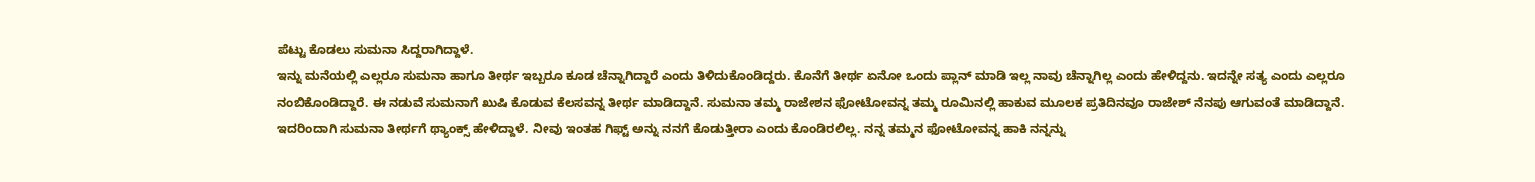ಪೆಟ್ಟು ಕೊಡಲು ಸುಮನಾ ಸಿದ್ದರಾಗಿದ್ದಾಳೆ.
ಇನ್ನು ಮನೆಯಲ್ಲಿ ಎಲ್ಲರೂ ಸುಮನಾ ಹಾಗೂ ತೀರ್ಥ ಇಬ್ಬರೂ ಕೂಡ ಚೆನ್ನಾಗಿದ್ದಾರೆ ಎಂದು ತಿಳಿದುಕೊಂಡಿದ್ದರು. ಕೊನೆಗೆ ತೀರ್ಥ ಏನೋ ಒಂದು ಪ್ಲಾನ್ ಮಾಡಿ ಇಲ್ಲ ನಾವು ಚೆನ್ನಾಗಿಲ್ಲ ಎಂದು ಹೇಳಿದ್ದನು. ಇದನ್ನೇ ಸತ್ಯ ಎಂದು ಎಲ್ಲರೂ ನಂಬಿಕೊಂಡಿದ್ದಾರೆ. ಈ ನಡುವೆ ಸುಮನಾಗೆ ಖುಷಿ ಕೊಡುವ ಕೆಲಸವನ್ನ ತೀರ್ಥ ಮಾಡಿದ್ದಾನೆ. ಸುಮನಾ ತಮ್ಮ ರಾಜೇಶನ ಫೋಟೋವನ್ನ ತಮ್ಮ ರೂಮಿನಲ್ಲಿ ಹಾಕುವ ಮೂಲಕ ಪ್ರತಿದಿನವೂ ರಾಜೇಶ್ ನೆನಪು ಆಗುವಂತೆ ಮಾಡಿದ್ದಾನೆ. ಇದರಿಂದಾಗಿ ಸುಮನಾ ತೀರ್ಥಗೆ ಥ್ಯಾಂಕ್ಸ್ ಹೇಳಿದ್ದಾಳೆ. ನೀವು ಇಂತಹ ಗಿಫ್ಟ್ ಅನ್ನು ನನಗೆ ಕೊಡುತ್ತೀರಾ ಎಂದು ಕೊಂಡಿರಲಿಲ್ಲ. ನನ್ನ ತಮ್ಮನ ಫೋಟೋವನ್ನ ಹಾಕಿ ನನ್ನನ್ನು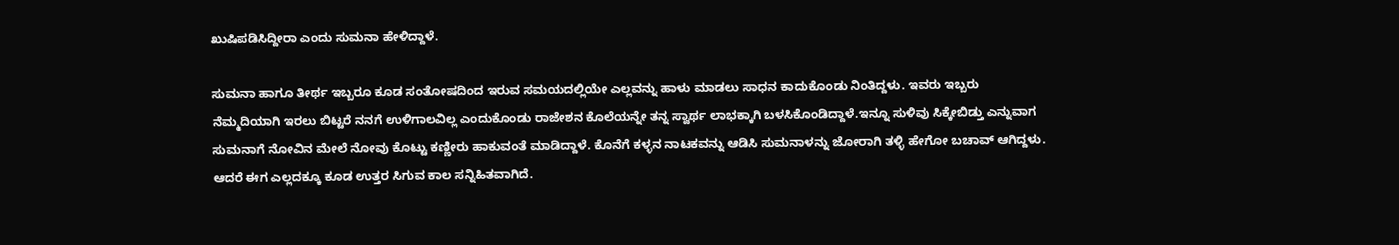ಖುಷಿಪಡಿಸಿದ್ದೀರಾ ಎಂದು ಸುಮನಾ ಹೇಳಿದ್ದಾಳೆ.

ಸುಮನಾ ಹಾಗೂ ತೀರ್ಥ ಇಬ್ಬರೂ ಕೂಡ ಸಂತೋಷದಿಂದ ಇರುವ ಸಮಯದಲ್ಲಿಯೇ ಎಲ್ಲವನ್ನು ಹಾಳು ಮಾಡಲು ಸಾಧನ ಕಾದುಕೊಂಡು ನಿಂತಿದ್ದಳು. ಇವರು ಇಬ್ಬರು ನೆಮ್ಮದಿಯಾಗಿ ಇರಲು ಬಿಟ್ಟರೆ ನನಗೆ ಉಳಿಗಾಲವಿಲ್ಲ ಎಂದುಕೊಂಡು ರಾಜೇಶನ ಕೊಲೆಯನ್ನೇ ತನ್ನ ಸ್ವಾರ್ಥ ಲಾಭಕ್ಕಾಗಿ ಬಳಸಿಕೊಂಡಿದ್ದಾಳೆ.ಇನ್ನೂ ಸುಳಿವು ಸಿಕ್ಕೇಬಿಡ್ತು ಎನ್ನುವಾಗ ಸುಮನಾಗೆ ನೋವಿನ ಮೇಲೆ ನೋವು ಕೊಟ್ಟು ಕಣ್ಣೀರು ಹಾಕುವಂತೆ ಮಾಡಿದ್ದಾಳೆ. ಕೊನೆಗೆ ಕಳ್ಳನ ನಾಟಕವನ್ನು ಆಡಿಸಿ ಸುಮನಾಳನ್ನು ಜೋರಾಗಿ ತಳ್ಳಿ ಹೇಗೋ ಬಚಾವ್ ಆಗಿದ್ದಳು. ಆದರೆ ಈಗ ಎಲ್ಲದಕ್ಕೂ ಕೂಡ ಉತ್ತರ ಸಿಗುವ ಕಾಲ ಸನ್ನಿಹಿತವಾಗಿದೆ.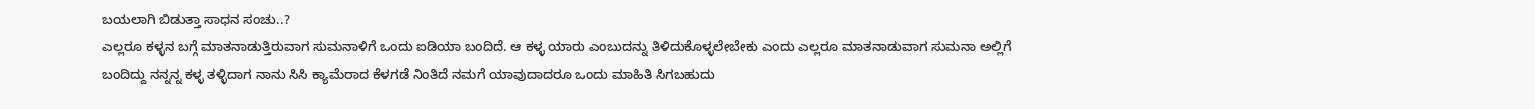ಬಯಲಾಗಿ ಬಿಡುತ್ತಾ ಸಾಧನ ಸಂಚು..?
ಎಲ್ಲರೂ ಕಳ್ಳನ ಬಗ್ಗೆ ಮಾತನಾಡುತ್ತಿರುವಾಗ ಸುಮನಾಳಿಗೆ ಒಂದು ಐಡಿಯಾ ಬಂದಿದೆ. ಆ ಕಳ್ಳ ಯಾರು ಎಂಬುದನ್ನು ತಿಳಿದುಕೊಳ್ಳಲೇಬೇಕು ಎಂದು ಎಲ್ಲರೂ ಮಾತನಾಡುವಾಗ ಸುಮನಾ ಅಲ್ಲಿಗೆ ಬಂದಿದ್ದು ನನ್ನನ್ನ ಕಳ್ಳ ತಳ್ಳಿದಾಗ ನಾನು ಸಿಸಿ ಕ್ಯಾಮೆರಾದ ಕೆಳಗಡೆ ನಿಂತಿದೆ ನಮಗೆ ಯಾವುದಾದರೂ ಒಂದು ಮಾಹಿತಿ ಸಿಗಬಹುದು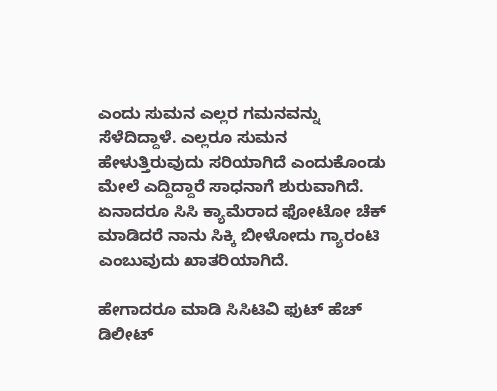ಎಂದು ಸುಮನ ಎಲ್ಲರ ಗಮನವನ್ನು ಸೆಳೆದಿದ್ದಾಳೆ. ಎಲ್ಲರೂ ಸುಮನ ಹೇಳುತ್ತಿರುವುದು ಸರಿಯಾಗಿದೆ ಎಂದುಕೊಂಡು ಮೇಲೆ ಎದ್ದಿದ್ದಾರೆ ಸಾಧನಾಗೆ ಶುರುವಾಗಿದೆ. ಏನಾದರೂ ಸಿಸಿ ಕ್ಯಾಮೆರಾದ ಫೋಟೋ ಚೆಕ್ ಮಾಡಿದರೆ ನಾನು ಸಿಕ್ಕಿ ಬೀಳೋದು ಗ್ಯಾರಂಟಿ ಎಂಬುವುದು ಖಾತರಿಯಾಗಿದೆ.

ಹೇಗಾದರೂ ಮಾಡಿ ಸಿಸಿಟಿವಿ ಫುಟ್ ಹೆಚ್ ಡಿಲೀಟ್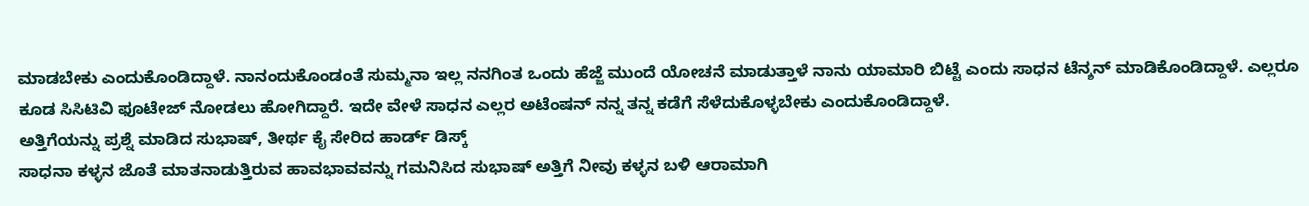ಮಾಡಬೇಕು ಎಂದುಕೊಂಡಿದ್ದಾಳೆ. ನಾನಂದುಕೊಂಡಂತೆ ಸುಮ್ಮನಾ ಇಲ್ಲ ನನಗಿಂತ ಒಂದು ಹೆಜ್ಜೆ ಮುಂದೆ ಯೋಚನೆ ಮಾಡುತ್ತಾಳೆ ನಾನು ಯಾಮಾರಿ ಬಿಟ್ಟೆ ಎಂದು ಸಾಧನ ಟೆನ್ಶನ್ ಮಾಡಿಕೊಂಡಿದ್ದಾಳೆ. ಎಲ್ಲರೂ ಕೂಡ ಸಿಸಿಟಿವಿ ಫೂಟೇಜ್ ನೋಡಲು ಹೋಗಿದ್ದಾರೆ. ಇದೇ ವೇಳೆ ಸಾಧನ ಎಲ್ಲರ ಅಟೆಂಷನ್ ನನ್ನ ತನ್ನ ಕಡೆಗೆ ಸೆಳೆದುಕೊಳ್ಳಬೇಕು ಎಂದುಕೊಂಡಿದ್ದಾಳೆ.
ಅತ್ತಿಗೆಯನ್ನು ಪ್ರಶ್ನೆ ಮಾಡಿದ ಸುಭಾಷ್, ತೀರ್ಥ ಕೈ ಸೇರಿದ ಹಾರ್ಡ್ ಡಿಸ್ಕ್
ಸಾಧನಾ ಕಳ್ಳನ ಜೊತೆ ಮಾತನಾಡುತ್ತಿರುವ ಹಾವಭಾವವನ್ನು ಗಮನಿಸಿದ ಸುಭಾಷ್ ಅತ್ತಿಗೆ ನೀವು ಕಳ್ಳನ ಬಳಿ ಆರಾಮಾಗಿ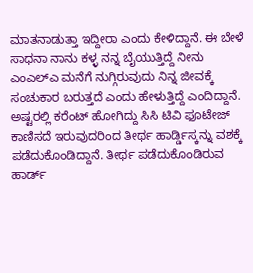ಮಾತನಾಡುತ್ತಾ ಇದ್ದೀರಾ ಎಂದು ಕೇಳಿದ್ದಾನೆ. ಈ ಬೇಳೆ ಸಾಧನಾ ನಾನು ಕಳ್ಳ ನನ್ನ ಬೈಯುತ್ತಿದ್ದೆ ನೀನು ಎಂಎಲ್ಎ ಮನೆಗೆ ನುಗ್ಗಿರುವುದು ನಿನ್ನ ಜೀವಕ್ಕೆ ಸಂಚುಕಾರ ಬರುತ್ತದೆ ಎಂದು ಹೇಳುತ್ತಿದ್ದೆ ಎಂದಿದ್ದಾನೆ. ಅಷ್ಟರಲ್ಲಿ ಕರೆಂಟ್ ಹೋಗಿದ್ದು ಸಿಸಿ ಟಿವಿ ಫೂಟೇಜ್ ಕಾಣಿಸದೆ ಇರುವುದರಿಂದ ತೀರ್ಥ ಹಾರ್ಡ್ಡಿಸ್ಕನ್ನು ವಶಕ್ಕೆ ಪಡೆದುಕೊಂಡಿದ್ದಾನೆ. ತೀರ್ಥ ಪಡೆದುಕೊಂಡಿರುವ ಹಾರ್ಡ್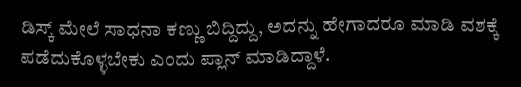ಡಿಸ್ಕ್ ಮೇಲೆ ಸಾಧನಾ ಕಣ್ಣು ಬಿದ್ದಿದ್ದು, ಅದನ್ನು ಹೇಗಾದರೂ ಮಾಡಿ ವಶಕ್ಕೆ ಪಡೆದುಕೊಳ್ಳಬೇಕು ಎಂದು ಪ್ಲಾನ್ ಮಾಡಿದ್ದಾಳೆ.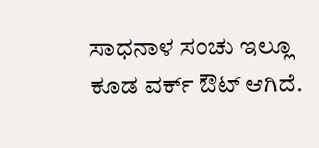ಸಾಧನಾಳ ಸಂಚು ಇಲ್ಲೂ ಕೂಡ ವರ್ಕ್ ಔಟ್ ಆಗಿದೆ.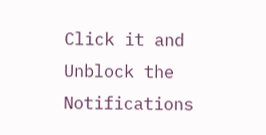Click it and Unblock the Notifications